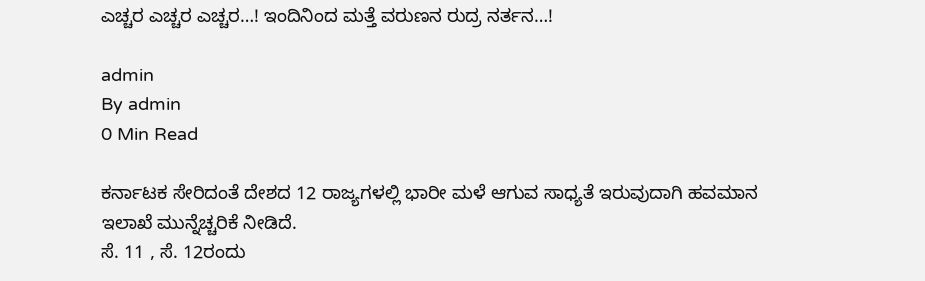ಎಚ್ಚರ ಎಚ್ಚರ ಎಚ್ಚರ…! ಇಂದಿನಿಂದ ಮತ್ತೆ ವರುಣನ ರುದ್ರ ನರ್ತನ…!

admin
By admin
0 Min Read

ಕರ್ನಾಟಕ ಸೇರಿದಂತೆ ದೇಶದ 12 ರಾಜ್ಯಗಳಲ್ಲಿ ಭಾರೀ ಮಳೆ ಆಗುವ ಸಾಧ್ಯತೆ ಇರುವುದಾಗಿ ಹವಮಾನ ಇಲಾಖೆ ಮುನ್ನೆಚ್ಚರಿಕೆ ನೀಡಿದೆ.
ಸೆ. 11 , ಸೆ‌. 12ರಂದು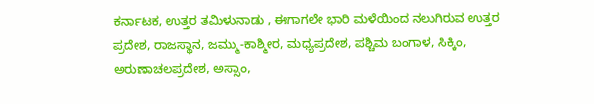ಕರ್ನಾಟಕ, ಉತ್ತರ ತಮಿಳುನಾಡು , ಈಗಾಗಲೇ ಭಾರಿ ಮಳೆಯಿಂದ ನಲುಗಿರುವ ಉತ್ತರ ಪ್ರದೇಶ, ರಾಜಸ್ಥಾನ, ಜಮ್ಮು-ಕಾಶ್ಮೀರ, ಮಧ್ಯಪ್ರದೇಶ, ಪಶ್ಚಿಮ ಬಂಗಾಳ, ಸಿಕ್ಕಿಂ, ಅರುಣಾಚಲಪ್ರದೇಶ, ಅಸ್ಸಾಂ,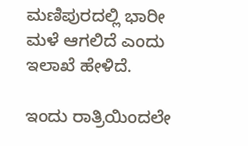ಮಣಿಪುರದಲ್ಲಿ ಭಾರೀ ಮಳೆ ಆಗಲಿದೆ ಎಂದು ಇಲಾಖೆ ಹೇಳಿದೆ.

ಇಂದು ರಾತ್ರಿಯಿಂದಲೇ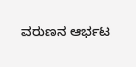ವರುಣನ ಆರ್ಭಟ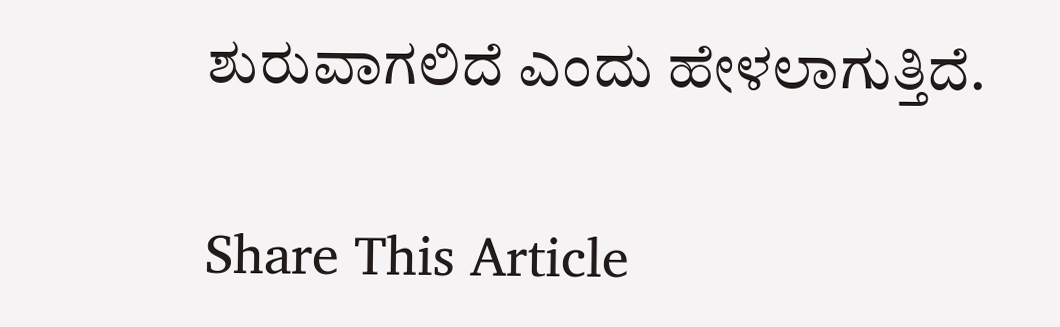ಶುರುವಾಗಲಿದೆ‌ ಎಂದು ಹೇಳಲಾಗುತ್ತಿದೆ.

Share This Article